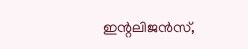ഇന്റലിജന്‍സ്,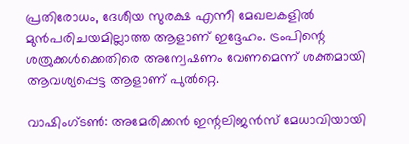പ്രതിരോധം, ദേശീയ സുരക്ഷ എന്നീ മേഖലകളില്‍ മുന്‍പരിചയമില്ലാത്ത ആളാണ് ഇദ്ദേഹം. ട്രംപിന്റെ ശത്രുക്കള്‍ക്കെതിരെ അന്വേഷണം വേണമെന്ന് ശക്തമായി ആവശ്യപ്പെട്ട ആളാണ് പുല്‍റ്റെ.

വാഷിംഗ്ടണ്‍: അമേരിക്കന്‍ ഇന്റലിജന്‍സ് മേധാവിയായി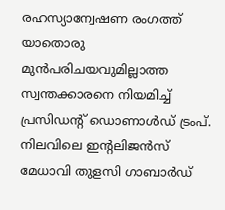രഹസ്യാന്വേഷണ രംഗത്ത് യാതൊരു മുന്‍പരിചയവുമില്ലാത്ത സ്വന്തക്കാരനെ നിയമിച്ച് പ്രസിഡന്റ് ഡൊണാള്‍ഡ് ട്രംപ്. നിലവിലെ ഇന്റലിജന്‍സ് മേധാവി തുളസി ഗാബാര്‍ഡ്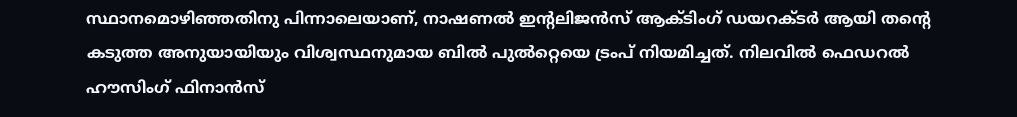സ്ഥാനമൊഴിഞ്ഞതിനു പിന്നാലെയാണ്, നാഷണല്‍ ഇന്റലിജന്‍സ് ആക്ടിംഗ് ഡയറക്ടര്‍ ആയി തന്റെ കടുത്ത അനുയായിയും വിശ്വസ്ഥനുമായ ബില്‍ പുല്‍റ്റെയെ ട്രംപ് നിയമിച്ചത്. നിലവില്‍ ഫെഡറല്‍ ഹൗസിംഗ് ഫിനാന്‍സ്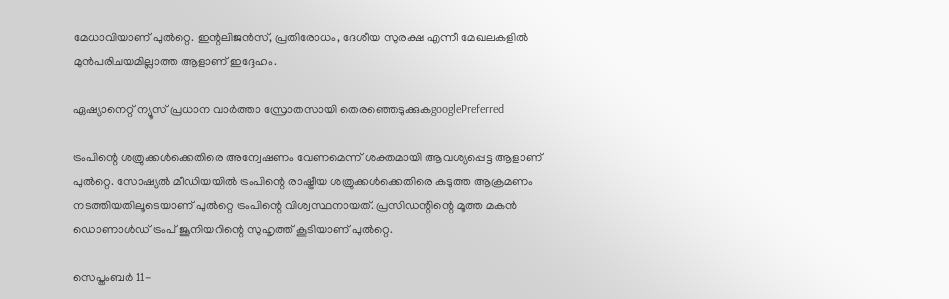മേധാവിയാണ് പുല്‍റ്റെ. ഇന്റലിജന്‍സ്, പ്രതിരോധം, ദേശീയ സുരക്ഷ എന്നീ മേഖലകളില്‍ മുന്‍പരിചയമില്ലാത്ത ആളാണ് ഇദ്ദേഹം.

ഏഷ്യാനെറ്റ് ന്യൂസ് പ്രധാന വാർത്താ സ്രോതസായി തെരഞ്ഞെടുക്കുകgooglePreferred

ട്രംപിന്റെ ശത്രുക്കള്‍ക്കെതിരെ അന്വേഷണം വേണമെന്ന് ശക്തമായി ആവശ്യപ്പെട്ട ആളാണ് പുല്‍റ്റെ. സോഷ്യല്‍ മീഡിയയില്‍ ട്രംപിന്റെ രാഷ്ട്രീയ ശത്രുക്കള്‍ക്കെതിരെ കടുത്ത ആക്രമണം നടത്തിയതിലൂടെയാണ് പുല്‍റ്റെ ട്രംപിന്റെ വിശ്വസ്ഥനായത്. പ്രസിഡന്റിന്റെ മൂത്ത മകന്‍ ഡൊണാള്‍ഡ് ട്രംപ് ജൂനിയറിന്റെ സുഹൃത്ത് കൂടിയാണ് പുല്‍റ്റെ.

സെപ്തംബര്‍ 11-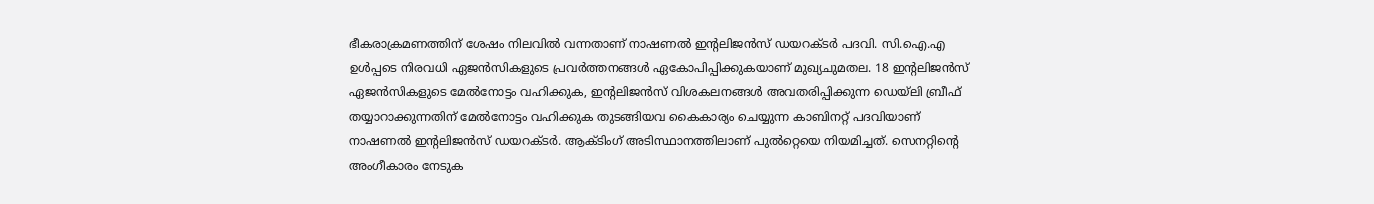ഭീകരാക്രമണത്തിന് ശേഷം നിലവില്‍ വന്നതാണ് നാഷണല്‍ ഇന്റലിജന്‍സ് ഡയറക്ടര്‍ പദവി. സി.ഐ.എ ഉള്‍പ്പടെ നിരവധി ഏജന്‍സികളുടെ പ്രവര്‍ത്തനങ്ങള്‍ ഏകോപിപ്പിക്കുകയാണ് മുഖ്യചുമതല. 18 ഇന്റലിജന്‍സ് ഏജന്‍സികളുടെ മേല്‍നോട്ടം വഹിക്കുക, ഇന്റലിജന്‍സ് വിശകലനങ്ങള്‍ അവതരിപ്പിക്കുന്ന ഡെയ്ലി ബ്രീഫ് തയ്യാറാക്കുന്നതിന് മേല്‍നോട്ടം വഹിക്കുക തുടങ്ങിയവ കൈകാര്യം ചെയ്യുന്ന കാബിനറ്റ് പദവിയാണ് നാഷണല്‍ ഇന്റലിജന്‍സ് ഡയറക്ടര്‍. ആക്ടിംഗ് അടിസ്ഥാനത്തിലാണ് പുല്‍റ്റെയെ നിയമിച്ചത്. സെനറ്റിന്റെ അംഗീകാരം നേടുക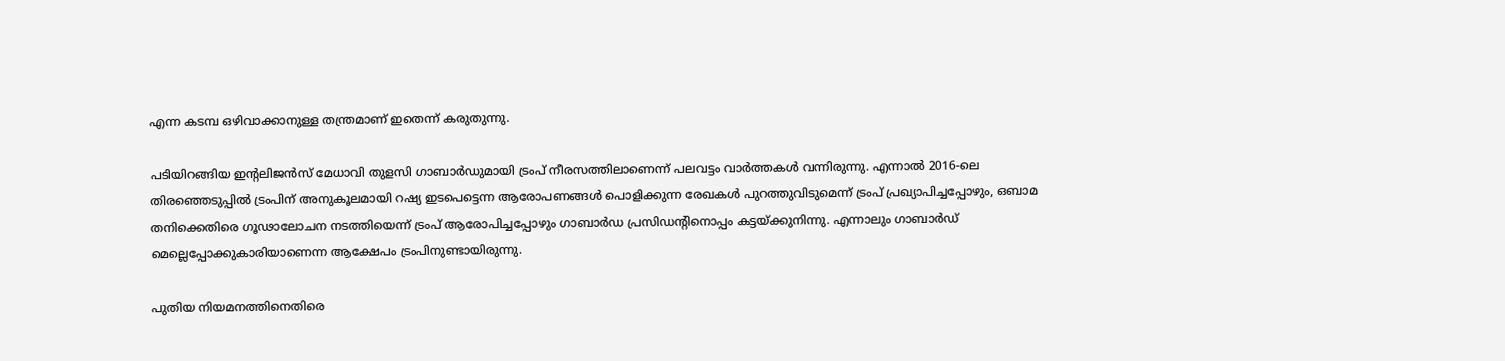എന്ന കടമ്പ ഒഴിവാക്കാനുള്ള തന്ത്രമാണ് ഇതെന്ന് കരുതുന്നു.

പടിയിറങ്ങിയ ഇന്റലിജന്‍സ് മേധാവി തുളസി ഗാബാര്‍ഡുമായി ട്രംപ് നീരസത്തിലാണെന്ന് പലവട്ടം വാര്‍ത്തകള്‍ വന്നിരുന്നു. എന്നാല്‍ 2016-ലെ തിരഞ്ഞെടുപ്പില്‍ ട്രംപിന് അനുകൂലമായി റഷ്യ ഇടപെട്ടെന്ന ആരോപണങ്ങള്‍ പൊളിക്കുന്ന രേഖകള്‍ പുറത്തുവിടുമെന്ന് ട്രംപ് പ്രഖ്യാപിച്ചപ്പോഴും, ഒബാമ തനിക്കെതിരെ ഗൂഢാലോചന നടത്തിയെന്ന് ട്രംപ് ആരോപിച്ചപ്പോഴും ഗാബാര്‍ഡ പ്രസിഡന്റിനൊപ്പം കട്ടയ്ക്കുനിന്നു. എന്നാലും ഗാബാര്‍ഡ് മെല്ലെപ്പോക്കുകാരിയാണെന്ന ആക്ഷേപം ട്രംപിനുണ്ടായിരുന്നു.

പുതിയ നിയമനത്തിനെതിരെ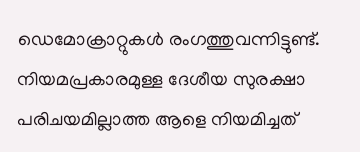ഡെമോക്രാറ്റുകള്‍ രംഗത്തുവന്നിട്ടുണ്ട്. നിയമപ്രകാരമുള്ള ദേശീയ സുരക്ഷാ പരിചയമില്ലാത്ത ആളെ നിയമിച്ചത്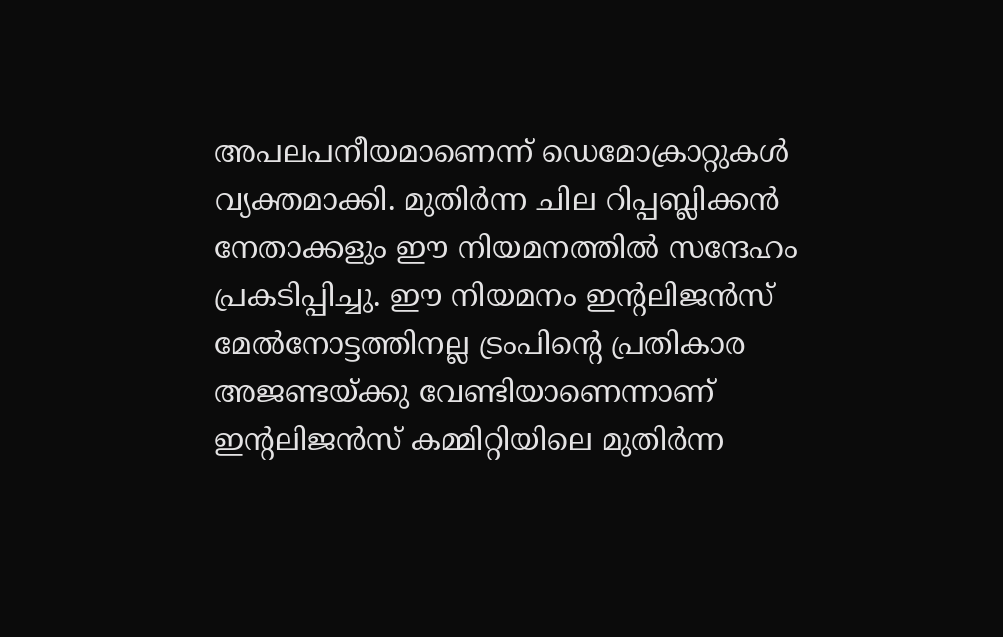അപലപനീയമാണെന്ന് ഡെമോക്രാറ്റുകള്‍ വ്യക്തമാക്കി. മുതിര്‍ന്ന ചില റിപ്പബ്ലിക്കന്‍ നേതാക്കളും ഈ നിയമനത്തില്‍ സന്ദേഹം പ്രകടിപ്പിച്ചു. ഈ നിയമനം ഇന്റലിജന്‍സ് മേല്‍നോട്ടത്തിനല്ല ട്രംപിന്റെ പ്രതികാര അജണ്ടയ്ക്കു വേണ്ടിയാണെന്നാണ് ഇന്റലിജന്‍സ് കമ്മിറ്റിയിലെ മുതിര്‍ന്ന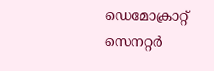ഡെമോക്രാറ്റ് സെനറ്റര്‍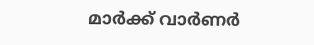മാര്‍ക്ക് വാര്‍ണര്‍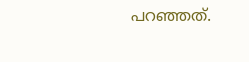പറഞ്ഞത്.